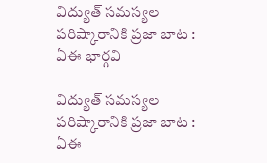విద్యుత్ సమస్యల పరిష్కారానికి ప్రజా బాట : ఏఈ భార్గవి

విద్యుత్ సమస్యల పరిష్కారానికి ప్రజా బాట : ఏఈ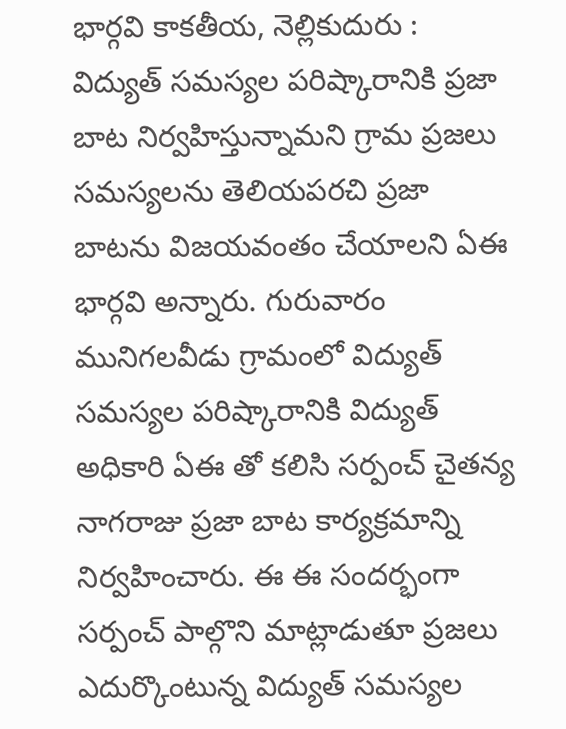భార్గవి కాకతీయ, నెల్లికుదురు : విద్యుత్ సమస్యల పరిష్కారానికి ప్రజా బాట నిర్వహిస్తున్నామని గ్రామ ప్రజలు సమస్యలను తెలియపరచి ప్రజా బాటను విజయవంతం చేయాలని ఏఈ భార్గవి అన్నారు. గురువారం మునిగలవీడు గ్రామంలో విద్యుత్ సమస్యల పరిష్కారానికి విద్యుత్ అధికారి ఏఈ తో కలిసి సర్పంచ్ చైతన్య నాగరాజు ప్రజా బాట కార్యక్రమాన్ని నిర్వహించారు. ఈ ఈ సందర్భంగా సర్పంచ్ పాల్గొని మాట్లాడుతూ ప్రజలు ఎదుర్కొంటున్న విద్యుత్ సమస్యల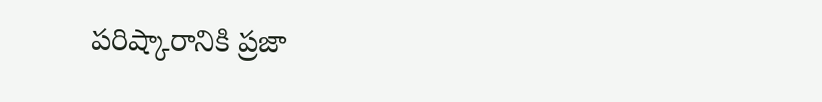పరిష్కారానికి ప్రజా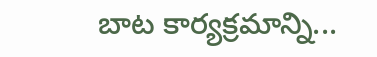బాట కార్యక్రమాన్ని...